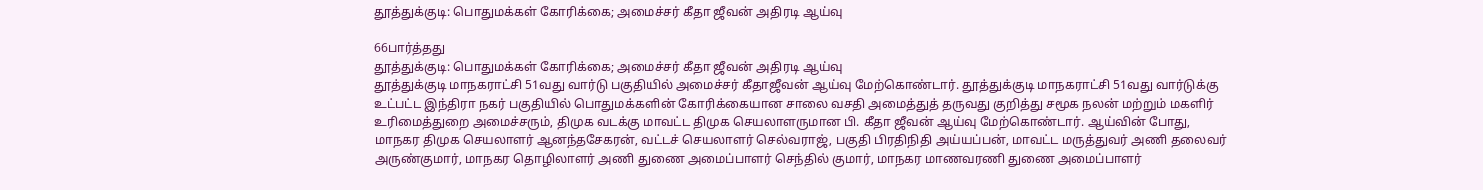தூத்துக்குடி: பொதுமக்கள் கோரிக்கை; அமைச்சர் கீதா ஜீவன் அதிரடி ஆய்வு

66பார்த்தது
தூத்துக்குடி: பொதுமக்கள் கோரிக்கை; அமைச்சர் கீதா ஜீவன் அதிரடி ஆய்வு
தூத்துக்குடி மாநகராட்சி 51வது வார்டு பகுதியில் அமைச்சர் கீதாஜீவன் ஆய்வு மேற்கொண்டார். தூத்துக்குடி மாநகராட்சி 51வது வார்டுக்கு உட்பட்ட இந்திரா நகர் பகுதியில் பொதுமக்களின் கோரிக்கையான சாலை வசதி அமைத்துத் தருவது குறித்து சமூக நலன் மற்றும் மகளிர் உரிமைத்துறை அமைச்சரும், திமுக வடக்கு மாவட்ட திமுக செயலாளருமான பி. கீதா ஜீவன் ஆய்வு மேற்கொண்டார். ஆய்வின் போது, மாநகர திமுக செயலாளர் ஆனந்தசேகரன், வட்டச் செயலாளர் செல்வராஜ், பகுதி பிரதிநிதி அய்யப்பன், மாவட்ட மருத்துவர் அணி தலைவர் அருண்குமார், மாநகர தொழிலாளர் அணி துணை அமைப்பாளர் செந்தில் குமார், மாநகர மாணவரணி துணை அமைப்பாளர்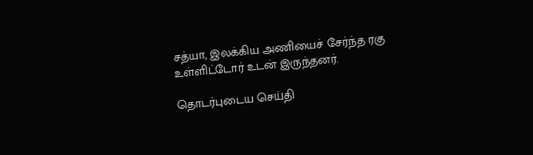சத்யா, இலக்கிய அணியைச் சேர்ந்த ரகு உள்ளிட்டோர் உடன் இருந்தனர்.

தொடர்புடைய செய்தி